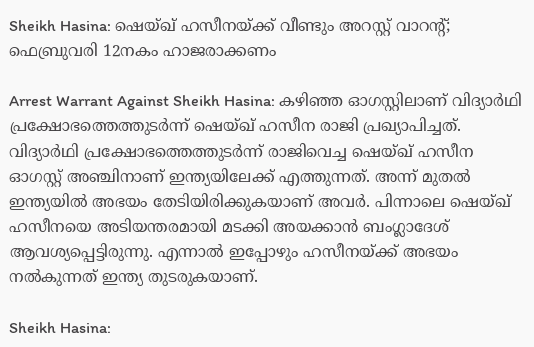Sheikh Hasina: ഷെയ്ഖ് ഹസീനയ്ക്ക് വീണ്ടും അറസ്റ്റ് വാറൻ്റ്; ഫെബ്രുവരി 12നകം ഹാജരാക്കണം

Arrest Warrant Against Sheikh Hasina: കഴിഞ്ഞ ഓഗസ്റ്റിലാണ് വിദ്യാർഥി പ്രക്ഷോഭത്തെത്തുടർന്ന് ഷെയ്ഖ് ഹസീന രാജി പ്രഖ്യാപിച്ചത്. വിദ്യാർഥി പ്രക്ഷോഭത്തെത്തുടർന്ന് രാജിവെച്ച ഷെയ്ഖ് ഹസീന ഓഗസ്റ്റ് അഞ്ചിനാണ് ഇന്ത്യയിലേക്ക് എത്തുന്നത്. അന്ന് മുതൽ ഇന്ത്യയിൽ അഭയം തേടിയിരിക്കുകയാണ് അവർ. പിന്നാലെ ഷെയ്ഖ് ഹസീനയെ അടിയന്തരമായി മടക്കി അയക്കാൻ ബംഗ്ലാദേശ് ആവശ്യപ്പെട്ടിരുന്നു. എന്നാൽ ഇപ്പോഴും ഹസീനയ്ക്ക് അഭയം നൽകുന്നത് ഇന്ത്യ തുടരുകയാണ്.

Sheikh Hasina: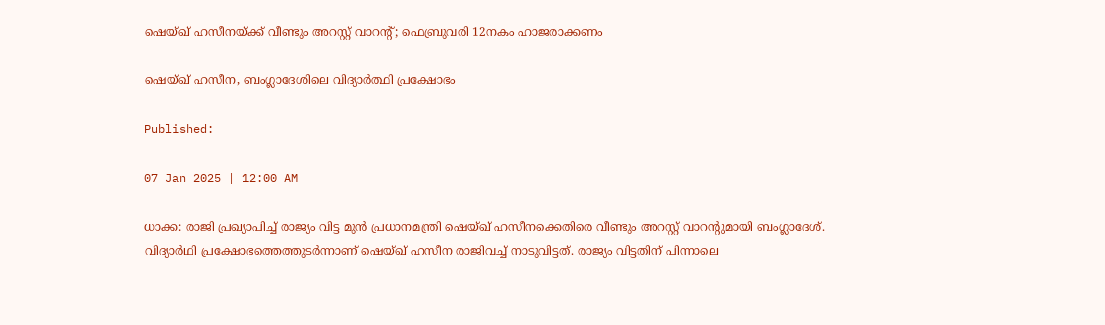ഷെയ്ഖ് ഹസീനയ്ക്ക് വീണ്ടും അറസ്റ്റ് വാറൻ്റ്; ഫെബ്രുവരി 12നകം ഹാജരാക്കണം

ഷെയ്ഖ് ഹസീന, ബംഗ്ലാദേശിലെ വിദ്യാർത്ഥി പ്രക്ഷോഭം

Published:

07 Jan 2025 | 12:00 AM

ധാക്ക: രാജി പ്രഖ്യാപിച്ച് രാജ്യം വിട്ട മുൻ പ്രധാനമന്ത്രി ഷെയ്ഖ് ഹസീനക്കെതിരെ വീണ്ടും അറസ്റ്റ് വാറന്റുമായി ബംഗ്ലാദേശ്. വിദ്യാർഥി പ്രക്ഷോഭത്തെത്തുടർന്നാണ് ഷെയ്ഖ് ഹസീന രാജിവച്ച് നാടുവിട്ടത്. രാജ്യം വിട്ടതിന് പിന്നാലെ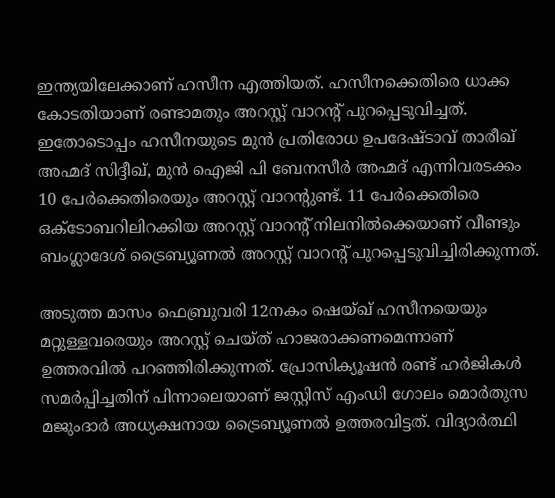ഇന്ത്യയിലേക്കാണ് ഹസീന എത്തിയത്. ഹസീനക്കെതിരെ ധാക്ക കോടതിയാണ് രണ്ടാമതും അറസ്റ്റ് വാറന്റ് പുറപ്പെടുവിച്ചത്. ഇതോടൊപ്പം ഹസീനയുടെ മുൻ പ്രതിരോധ ഉപദേഷ്ടാവ് താരീഖ് അഹ്മദ് സിദ്ദീഖ്, മുൻ ഐജി പി ബേനസീർ അഹ്മദ് എന്നിവരടക്കം 10 പേർക്കെതിരെയും അറസ്റ്റ് വാറന്റുണ്ട്. 11 പേർക്കെതിരെ ഒക്ടോബറിലിറക്കിയ അറസ്റ്റ് വാറന്റ് നിലനിൽക്കെയാണ് വീണ്ടും ബംഗ്ലാദേശ് ട്രൈബ്യൂണൽ അറസ്റ്റ് വാറന്റ് പുറപ്പെടുവിച്ചിരിക്കുന്നത്.

അടുത്ത മാസം ഫെബ്രുവരി 12നകം ഷെയ്ഖ് ഹസീനയെയും മറ്റുള്ളവരെയും അറസ്റ്റ് ചെയ്ത് ഹാജരാക്കണമെന്നാണ് ഉത്തരവിൽ പറഞ്ഞിരിക്കുന്നത്. പ്രോസിക്യൂഷൻ രണ്ട് ഹർജികൾ സമർപ്പിച്ചതിന് പിന്നാലെയാണ് ജസ്റ്റിസ് എംഡി ഗോലം മൊർതുസ മജുംദാർ അധ്യക്ഷനായ ട്രൈബ്യൂണൽ ഉത്തരവിട്ടത്. വിദ്യാർത്ഥി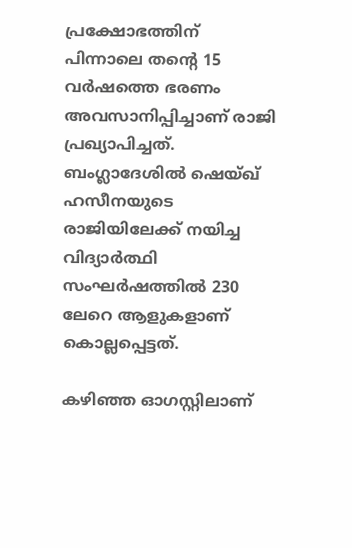പ്രക്ഷോഭത്തിന് പിന്നാലെ തൻ്റെ 15 വർഷത്തെ ഭരണം അവസാനിപ്പിച്ചാണ് രാജി പ്രഖ്യാപിച്ചത്. ബംഗ്ലാദേശിൽ ഷെയ്ഖ് ഹസീനയുടെ രാജിയിലേക്ക് നയിച്ച വിദ്യാർത്ഥി സംഘർഷത്തിൽ 230 ലേറെ ആളുകളാണ് കൊല്ലപ്പെട്ടത്.

കഴിഞ്ഞ ഓഗസ്റ്റിലാണ്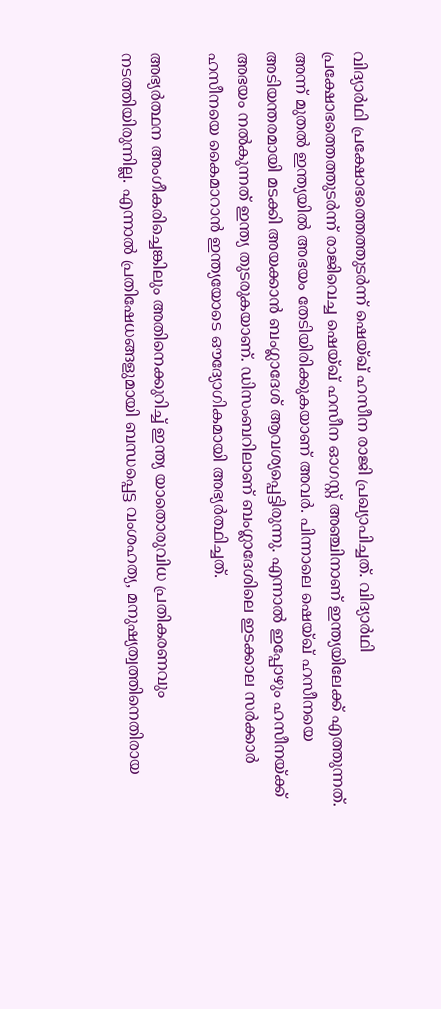വിദ്യാർഥി പ്രക്ഷോഭത്തെത്തുടർന്ന് ഷെയ്ഖ് ഹസീന രാജി പ്രഖ്യാപിച്ചത്. വിദ്യാർഥി പ്രക്ഷോഭത്തെത്തുടർന്ന് രാജിവെച്ച ഷെയ്ഖ് ഹസീന ഓഗസ്റ്റ് അഞ്ചിനാണ് ഇന്ത്യയിലേക്ക് എത്തുന്നത്. അന്ന് മുതൽ ഇന്ത്യയിൽ അഭയം തേടിയിരിക്കുകയാണ് അവർ. പിന്നാലെ ഷെയ്ഖ് ഹസീനയെ അടിയന്തരമായി മടക്കി അയക്കാൻ ബംഗ്ലാദേശ് ആവശ്യപ്പെട്ടിരുന്നു. എന്നാൽ ഇപ്പോഴും ഹസീനയ്ക്ക് അഭയം നൽകുന്നത് ഇന്ത്യ തുടരുകയാണ്. ഡിസംബറിലാണ് ബംഗ്ലാദേശിലെ ഇടക്കാല സർക്കാർ ഹസീനയെ കൈമാറാൻ ഇന്ത്യയോടെ ഔദ്യോഗികമായി അഭ്യർത്ഥിച്ചത്.

അഭ്യർത്ഥന അംഗീകരിച്ചെങ്കിലും അതിനെക്കുറിച്ച് ഇന്ത്യ യാതൊരുവിധ പ്രതികരണവും നടത്തിയിരുന്നില്ല. എന്നാൽ പ്രതിഷേധങ്ങളുമായി ബന്ധപ്പെട്ട വംശഹത്യ, മനുഷ്യത്വത്തിനെതിരായ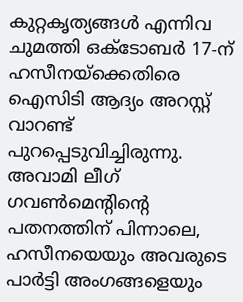കുറ്റകൃത്യങ്ങൾ എന്നിവ ചുമത്തി ഒക്‌ടോബർ 17-ന് ഹസീനയ്‌ക്കെതിരെ ഐസിടി ആദ്യം അറസ്റ്റ് വാറണ്ട് പുറപ്പെടുവിച്ചിരുന്നു. അവാമി ലീഗ് ഗവൺമെൻ്റിൻ്റെ പതനത്തിന് പിന്നാലെ, ഹസീനയെയും അവരുടെ പാർട്ടി അംഗങ്ങളെയും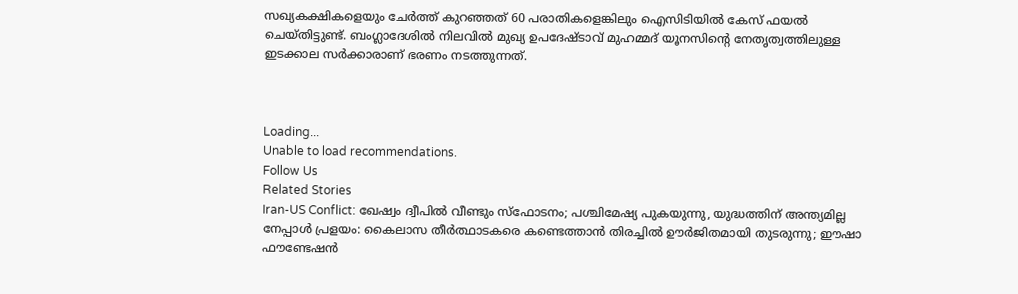സഖ്യകക്ഷികളെയും ചേർത്ത് കുറഞ്ഞത് 60 പരാതികളെങ്കിലും ഐസിടിയിൽ കേസ് ഫയൽ ചെയ്തിട്ടുണ്ട്. ബംഗ്ലാദേശിൽ നിലവിൽ മുഖ്യ ഉപദേഷ്ടാവ് മുഹമ്മദ് യൂനസിൻ്റെ നേതൃത്വത്തിലുള്ള ഇടക്കാല സർക്കാരാണ് ഭരണം നടത്തുന്നത്.



Loading...
Unable to load recommendations.
Follow Us
Related Stories
Iran-US Conflict: ഖേഷ്വം ദ്വീപില്‍ വീണ്ടും സ്‌ഫോടനം; പശ്ചിമേഷ്യ പുകയുന്നു, യുദ്ധത്തിന് അന്ത്യമില്ല
നേപ്പാൾ പ്രളയം: കൈലാസ തീർത്ഥാടകരെ കണ്ടെത്താൻ തിരച്ചിൽ ഊർജിതമായി തുടരുന്നു; ഈഷാ ഫൗണ്ടേഷൻ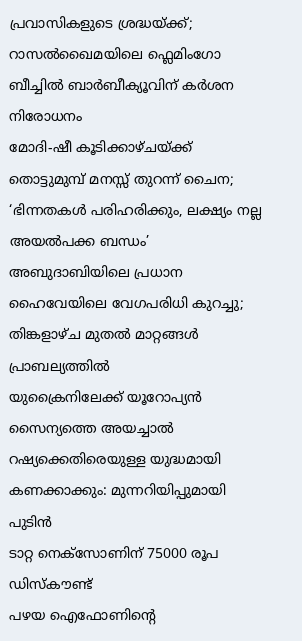പ്രവാസികളുടെ ശ്രദ്ധയ്ക്ക്; റാസൽഖൈമയിലെ ഫ്ലെമിംഗോ ബീച്ചിൽ ബാർബീക്യൂവിന് കർശന നിരോധനം
മോദി-ഷീ കൂടിക്കാഴ്ചയ്ക്ക് തൊട്ടുമുമ്പ് മനസ്സ് തുറന്ന് ചൈന; ‘ഭിന്നതകൾ പരിഹരിക്കും, ലക്ഷ്യം നല്ല അയൽപക്ക ബന്ധം’
അബുദാബിയിലെ പ്രധാന ഹൈവേയിലെ വേഗപരിധി കുറച്ചു; തിങ്കളാഴ്ച മുതൽ മാറ്റങ്ങൾ പ്രാബല്യത്തിൽ
യുക്രൈനിലേക്ക് യൂറോപ്യൻ സൈന്യത്തെ അയച്ചാൽ റഷ്യക്കെതിരെയുള്ള യുദ്ധമായി കണക്കാക്കും: മുന്നറിയിപ്പുമായി പുടിൻ
ടാറ്റ നെക്സോണിന് 75000 രൂപ ഡിസ്കൗണ്ട്
പഴയ ഐഫോണിന്റെ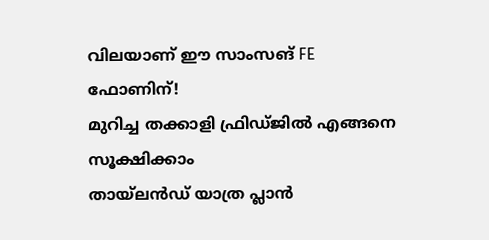വിലയാണ് ഈ സാംസങ് FE ഫോണിന്!
മുറിച്ച തക്കാളി ഫ്രിഡ്ജിൽ എങ്ങനെ സൂക്ഷിക്കാം
തായ്‌ലൻഡ് യാത്ര പ്ലാൻ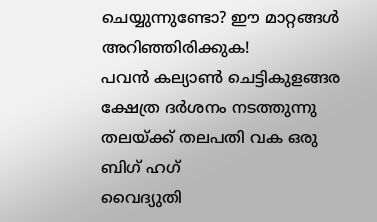ചെയ്യുന്നുണ്ടോ? ഈ മാറ്റങ്ങൾ അറിഞ്ഞിരിക്കുക!
പവൻ കല്യാൺ ചെട്ടികുളങ്ങര ക്ഷേത്ര ദർശനം നടത്തുന്നു
തലയ്ക്ക് തലപതി വക ഒരു ബിഗ് ഹഗ്
വൈദ്യുതി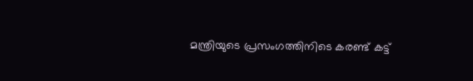മന്ത്രിയുടെ പ്രസംഗത്തിനിടെ കരണ്ട് കട്ട്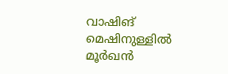വാഷിങ് മെഷിനുള്ളിൽ മൂർഖൻ